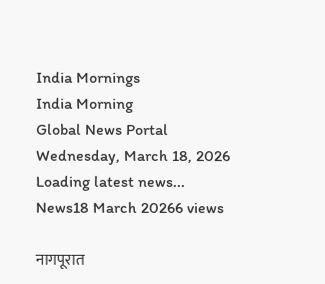India Mornings
India Morning
Global News Portal
Wednesday, March 18, 2026
Loading latest news...
News18 March 20266 views

नागपूरात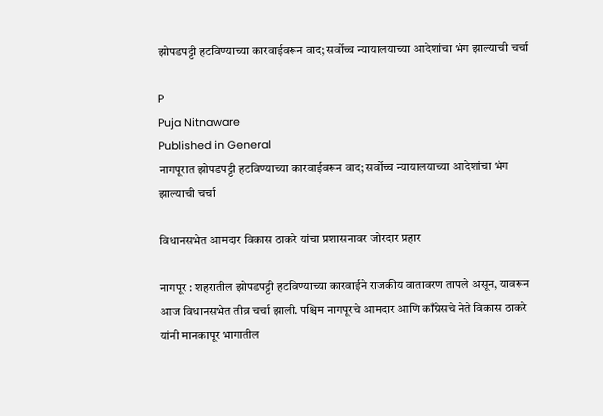झोपडपट्टी हटविण्याच्या कारवाईवरून वाद; सर्वोच्च न्यायालयाच्या आदेशांचा भंग झाल्याची चर्चा

P
Puja Nitnaware
Published in General
नागपूरात झोपडपट्टी हटविण्याच्या कारवाईवरून वाद; सर्वोच्च न्यायालयाच्या आदेशांचा भंग झाल्याची चर्चा

विधानसभेत आमदार विकास ठाकरे यांचा प्रशासनावर जोरदार प्रहार

नागपूर : शहरातील झोपडपट्टी हटविण्याच्या कारवाईने राजकीय वातावरण तापले असून, यावरून आज विधानसभेत तीव्र चर्चा झाली. पश्चिम नागपूरचे आमदार आणि काँग्रेसचे नेते विकास ठाकरे यांनी मानकापूर भागातील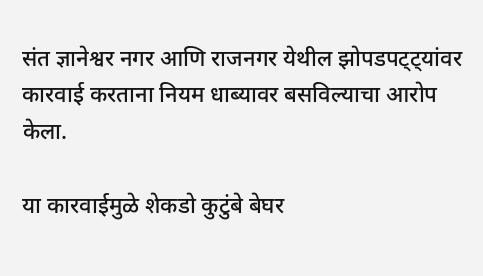संत ज्ञानेश्वर नगर आणि राजनगर येथील झोपडपट्ट्यांवर कारवाई करताना नियम धाब्यावर बसविल्याचा आरोप केला.

या कारवाईमुळे शेकडो कुटुंबे बेघर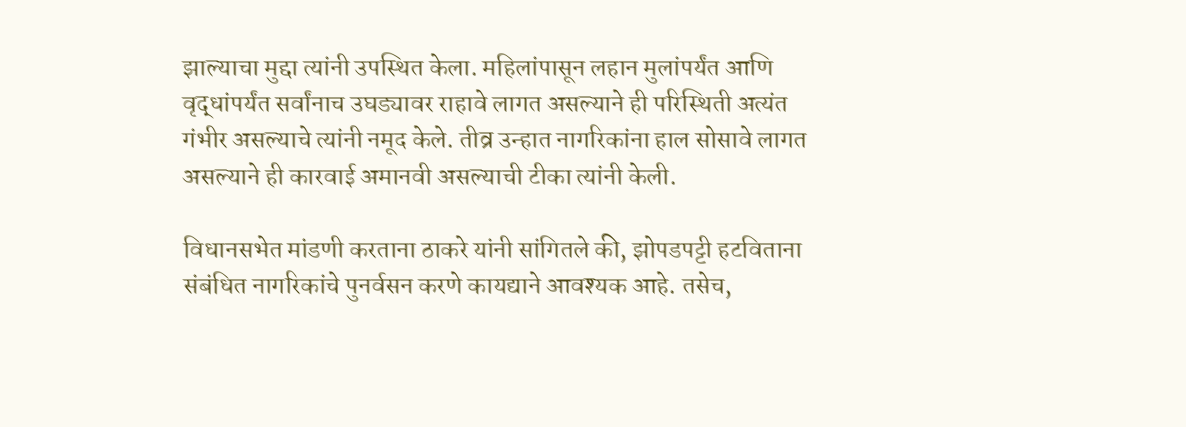झाल्याचा मुद्दा त्यांनी उपस्थित केला. महिलांपासून लहान मुलांपर्यंत आणि वृद्धांपर्यंत सर्वांनाच उघड्यावर राहावे लागत असल्याने ही परिस्थिती अत्यंत गंभीर असल्याचे त्यांनी नमूद केले. तीव्र उन्हात नागरिकांना हाल सोसावे लागत असल्याने ही कारवाई अमानवी असल्याची टीका त्यांनी केली.

विधानसभेत मांडणी करताना ठाकरे यांनी सांगितले की, झोपडपट्टी हटविताना संबंधित नागरिकांचे पुनर्वसन करणे कायद्याने आवश्यक आहे. तसेच,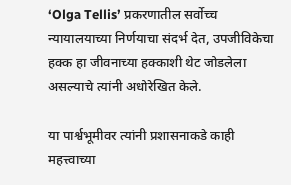‘Olga Tellis’ प्रकरणातील सर्वोच्च न्यायालयाच्या निर्णयाचा संदर्भ देत, उपजीविकेचा हक्क हा जीवनाच्या हक्काशी थेट जोडलेला असल्याचे त्यांनी अधोरेखित केले.

या पार्श्वभूमीवर त्यांनी प्रशासनाकडे काही महत्त्वाच्या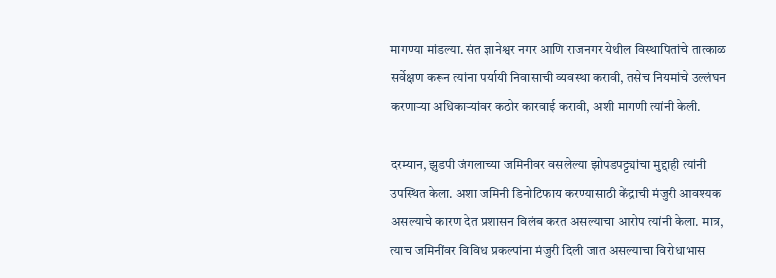मागण्या मांडल्या. संत ज्ञानेश्वर नगर आणि राजनगर येथील विस्थापितांचे तात्काळ सर्वेक्षण करून त्यांना पर्यायी निवासाची व्यवस्था करावी, तसेच नियमांचे उल्लंघन करणाऱ्या अधिकाऱ्यांवर कठोर कारवाई करावी, अशी मागणी त्यांनी केली.

दरम्यान, झुडपी जंगलाच्या जमिनीवर वसलेल्या झोपडपट्ट्यांचा मुद्दाही त्यांनी उपस्थित केला. अशा जमिनी डिनोटिफाय करण्यासाठी केंद्राची मंजुरी आवश्यक असल्याचे कारण देत प्रशासन विलंब करत असल्याचा आरोप त्यांनी केला. मात्र, त्याच जमिनींवर विविध प्रकल्पांना मंजुरी दिली जात असल्याचा विरोधाभास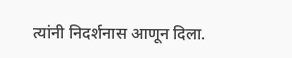त्यांनी निदर्शनास आणून दिला.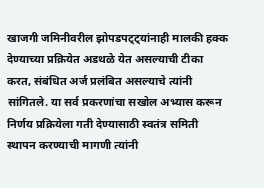खाजगी जमिनीवरील झोपडपट्ट्यांनाही मालकी हक्क देण्याच्या प्रक्रियेत अडथळे येत असल्याची टीका करत, संबंधित अर्ज प्रलंबित असल्याचे त्यांनी सांगितले. या सर्व प्रकरणांचा सखोल अभ्यास करून निर्णय प्रक्रियेला गती देण्यासाठी स्वतंत्र समिती स्थापन करण्याची मागणी त्यांनी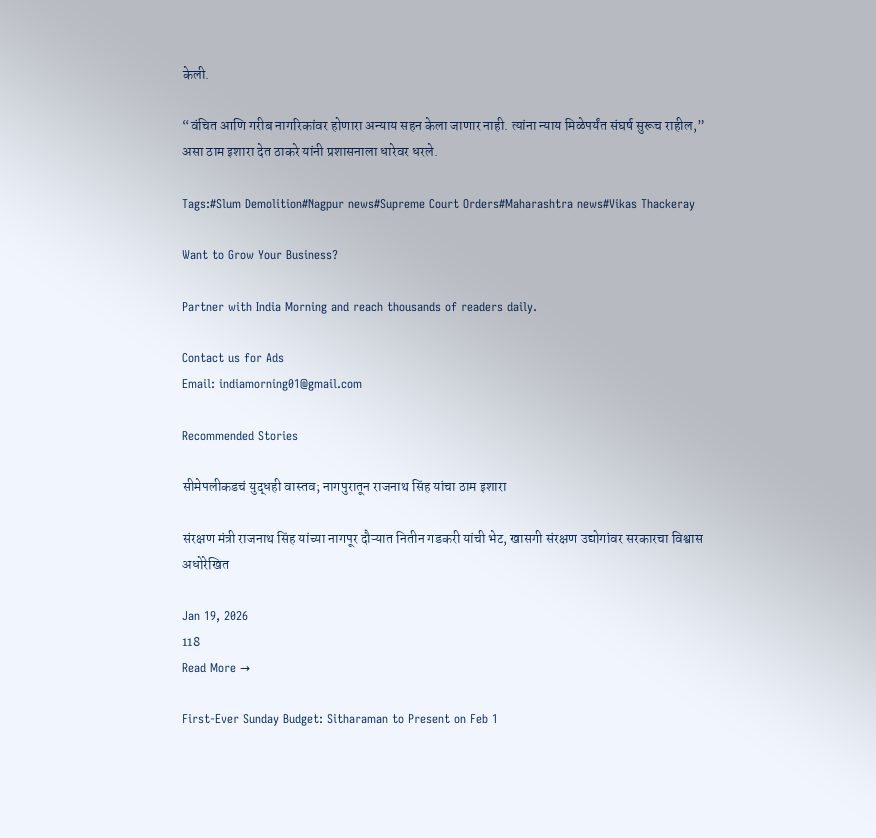केली.

“वंचित आणि गरीब नागरिकांवर होणारा अन्याय सहन केला जाणार नाही. त्यांना न्याय मिळेपर्यंत संघर्ष सुरूच राहील,” असा ठाम इशारा देत ठाकरे यांनी प्रशासनाला धारेवर धरले.

Tags:#Slum Demolition#Nagpur news#Supreme Court Orders#Maharashtra news#Vikas Thackeray

Want to Grow Your Business?

Partner with India Morning and reach thousands of readers daily.

Contact us for Ads
Email: indiamorning01@gmail.com

Recommended Stories

सीमेपलीकडचं युद्धही वास्तव; नागपुरातून राजनाथ सिंह यांचा ठाम इशारा

संरक्षण मंत्री राजनाथ सिंह यांच्या नागपूर दौऱ्यात नितीन गडकरी यांची भेट, खासगी संरक्षण उद्योगांवर सरकारचा विश्वास अधोरेखित

Jan 19, 2026
118
Read More →

First-Ever Sunday Budget: Sitharaman to Present on Feb 1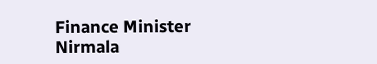Finance Minister Nirmala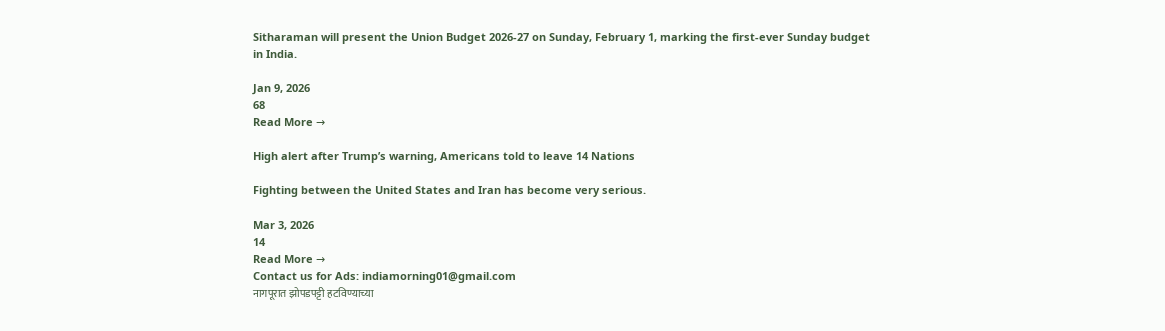Sitharaman will present the Union Budget 2026-27 on Sunday, February 1, marking the first-ever Sunday budget in India.

Jan 9, 2026
68
Read More →

High alert after Trump’s warning, Americans told to leave 14 Nations

Fighting between the United States and Iran has become very serious.

Mar 3, 2026
14
Read More →
Contact us for Ads: indiamorning01@gmail.com
नागपूरात झोपडपट्टी हटविण्याच्या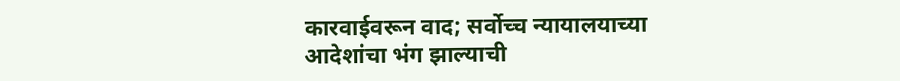कारवाईवरून वाद; सर्वोच्च न्यायालयाच्या आदेशांचा भंग झाल्याची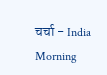चर्चा - India Morning